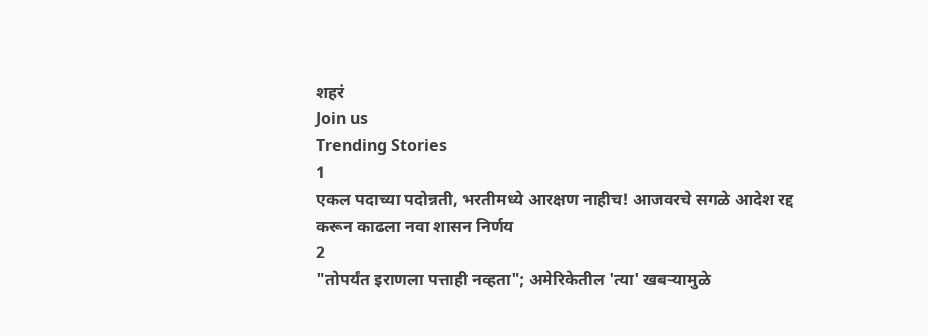शहरं
Join us
Trending Stories
1
एकल पदाच्या पदोन्नती, भरतीमध्ये आरक्षण नाहीच! आजवरचे सगळे आदेश रद्द करून काढला नवा शासन निर्णय
2
"तोपर्यंत इराणला पत्ताही नव्हता"; अमेरिकेतील 'त्या' खबऱ्यामुळे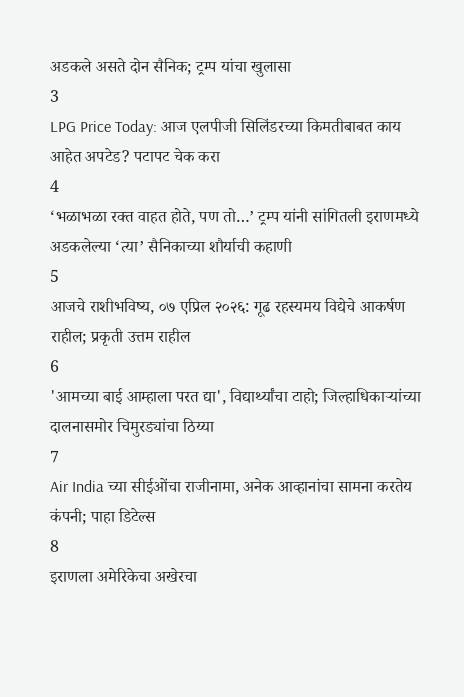अडकले असते दोन सैनिक; ट्रम्प यांचा खुलासा
3
LPG Price Today: आज एलपीजी सिलिंडरच्या किमतीबाबत काय आहेत अपटेड? पटापट चेक करा
4
‘भळाभळा रक्त वाहत होते, पण तो…’ ट्रम्प यांनी सांगितली इराणमध्ये अडकलेल्या ‘त्या’ सैनिकाच्या शौर्याची कहाणी
5
आजचे राशीभविष्य, ०७ एप्रिल २०२६: गूढ रहस्यमय विद्येचे आकर्षण राहील; प्रकृती उत्तम राहील
6
'आमच्या बाई आम्हाला परत द्या', विद्यार्थ्यांचा टाहो; जिल्हाधिकाऱ्यांच्या दालनासमोर चिमुरड्यांचा ठिय्या
7
Air India च्या सीईओंचा राजीनामा, अनेक आव्हानांचा सामना करतेय कंपनी; पाहा डिटेल्स
8
इराणला अमेरिकेचा अखेरचा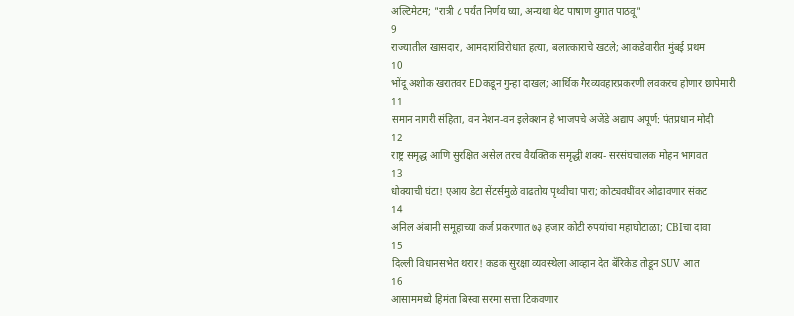अल्टिमेटम; "रात्री ८ पर्यंत निर्णय घ्या, अन्यथा थेट पाषाण युगात पाठवू"
9
राज्यातील खासदार, आमदारांविरोधात हत्या, बलात्काराचे खटले; आकडेवारीत मुंबई प्रथम
10
भोंदू अशोक खरातवर EDकडून गुन्हा दाखल; आर्थिक गैरव्यवहारप्रकरणी लवकरच होणार छापेमारी
11
समान नागरी संहिता, वन नेशन-वन इलेक्शन हे भाजपचे अजेंडे अद्याप अपूर्ण: पंतप्रधान मोदी
12
राष्ट्र समृद्ध आणि सुरक्षित असेल तरच वैयक्तिक समृद्धी शक्य- सरसंघचालक मोहन भागवत
13
धोक्याची घंटा! एआय डेटा सेंटर्समुळे वाढतोय पृथ्वीचा पारा; कोट्यवधींवर ओढावणार संकट
14
अनिल अंबानी समूहाच्या कर्ज प्रकरणात ७३ हजार कोटी रुपयांचा महाघोटाळा; CBIचा दावा
15
दिल्ली विधानसभेत थरार! कडक सुरक्षा व्यवस्थेला आव्हान देत बॅरिकेड तोडून SUV आत
16
आसाममध्ये हिमंता बिस्वा सरमा सत्ता टिकवणार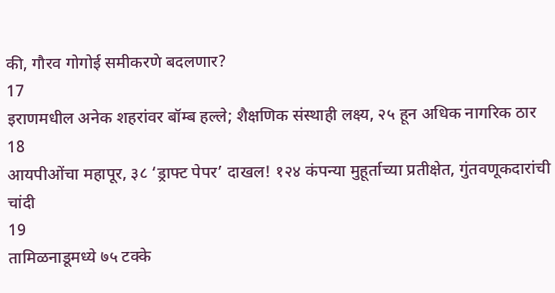की, गौरव गोगोई समीकरणे बदलणार?
17
इराणमधील अनेक शहरांवर बॉम्ब हल्ले; शैक्षणिक संस्थाही लक्ष्य, २५ हून अधिक नागरिक ठार
18
आयपीओंचा महापूर, ३८ ‘ड्राफ्ट पेपर’ दाखल! १२४ कंपन्या मुहूर्ताच्या प्रतीक्षेत, गुंतवणूकदारांची चांदी
19
तामिळनाडूमध्ये ७५ टक्के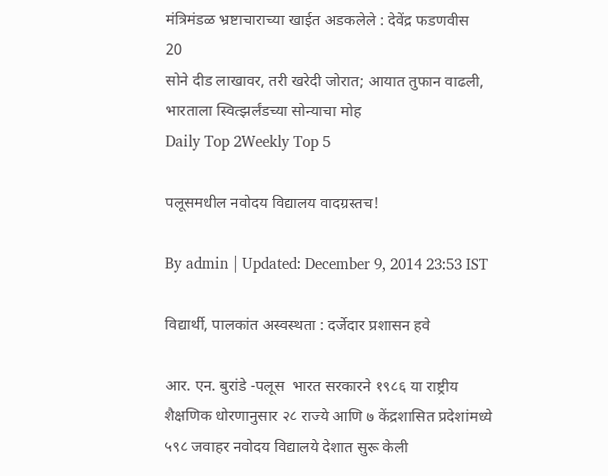मंत्रिमंडळ भ्रष्टाचाराच्या खाईत अडकलेले : देवेंद्र फडणवीस
20
सोने दीड लाखावर, तरी खरेदी जोरात; आयात तुफान वाढली, भारताला स्वित्झर्लंडच्या सोन्याचा मोह
Daily Top 2Weekly Top 5

पलूसमधील नवोदय विद्यालय वादग्रस्तच!

By admin | Updated: December 9, 2014 23:53 IST

विद्यार्थी, पालकांत अस्वस्थता : दर्जेदार प्रशासन हवे

आर. एन. बुरांडे -पलूस  भारत सरकारने १९८६ या राष्ट्रीय शैक्षणिक धोरणानुसार २८ राज्ये आणि ७ केंद्रशासित प्रदेशांमध्ये ५९८ जवाहर नवोदय विद्यालये देशात सुरू केली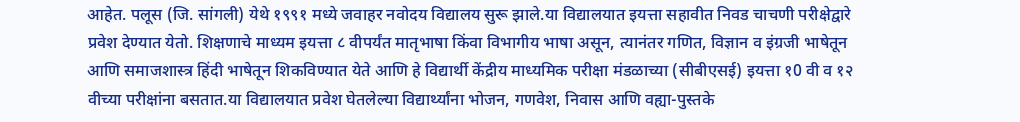आहेत. पलूस (जि. सांगली) येथे १९९१ मध्ये जवाहर नवोदय विद्यालय सुरू झाले.या विद्यालयात इयत्ता सहावीत निवड चाचणी परीक्षेद्वारे प्रवेश देण्यात येतो. शिक्षणाचे माध्यम इयत्ता ८ वीपर्यंत मातृभाषा किंवा विभागीय भाषा असून, त्यानंतर गणित, विज्ञान व इंग्रजी भाषेतून आणि समाजशास्त्र हिंदी भाषेतून शिकविण्यात येते आणि हे विद्यार्थी केंद्रीय माध्यमिक परीक्षा मंडळाच्या (सीबीएसई) इयत्ता १0 वी व १२ वीच्या परीक्षांना बसतात.या विद्यालयात प्रवेश घेतलेल्या विद्यार्थ्यांना भोजन, गणवेश, निवास आणि वह्या-पुस्तके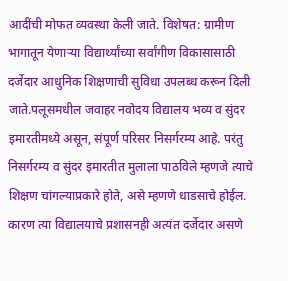आदींची मोफत व्यवस्था केली जाते. विशेषत: ग्रामीण भागातून येणाऱ्या विद्यार्थ्यांच्या सर्वांगीण विकासासाठी दर्जेदार आधुनिक शिक्षणाची सुविधा उपलब्ध करून दिली जाते.पलूसमधील जवाहर नवोदय विद्यालय भव्य व सुंदर इमारतीमध्ये असून, संपूर्ण परिसर निसर्गरम्य आहे. परंतु निसर्गरम्य व सुंदर इमारतीत मुलाला पाठविले म्हणजे त्याचे शिक्षण चांगल्याप्रकारे होते, असे म्हणणे धाडसाचे होईल. कारण त्या विद्यालयाचे प्रशासनही अत्यंत दर्जेदार असणे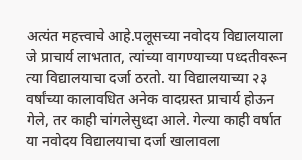अत्यंत महत्त्वाचे आहे.पलूसच्या नवोदय विद्यालयाला जे प्राचार्य लाभतात, त्यांच्या वागण्याच्या पध्दतीवरून त्या विद्यालयाचा दर्जा ठरतो. या विद्यालयाच्या २३ वर्षांच्या कालावधित अनेक वादग्रस्त प्राचार्य होऊन गेले, तर काही चांगलेसुध्दा आले. गेल्या काही वर्षात या नवोदय विद्यालयाचा दर्जा खालावला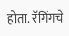होता. रॅगिंगचे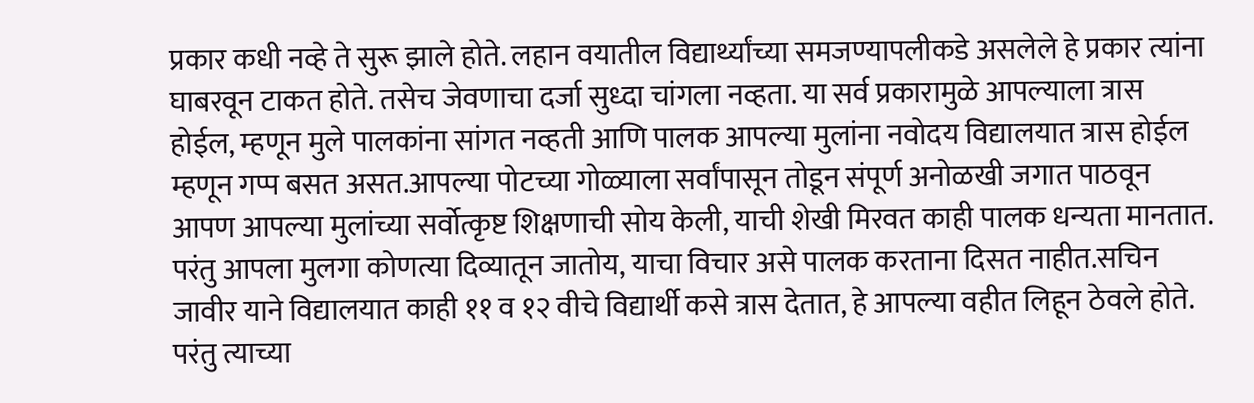प्रकार कधी नव्हे ते सुरू झाले होते. लहान वयातील विद्यार्थ्यांच्या समजण्यापलीकडे असलेले हे प्रकार त्यांना घाबरवून टाकत होते. तसेच जेवणाचा दर्जा सुध्दा चांगला नव्हता. या सर्व प्रकारामुळे आपल्याला त्रास होईल, म्हणून मुले पालकांना सांगत नव्हती आणि पालक आपल्या मुलांना नवोदय विद्यालयात त्रास होईल म्हणून गप्प बसत असत.आपल्या पोटच्या गोळ्याला सर्वांपासून तोडून संपूर्ण अनोळखी जगात पाठवून आपण आपल्या मुलांच्या सर्वोत्कृष्ट शिक्षणाची सोय केली, याची शेखी मिरवत काही पालक धन्यता मानतात. परंतु आपला मुलगा कोणत्या दिव्यातून जातोय, याचा विचार असे पालक करताना दिसत नाहीत.सचिन जावीर याने विद्यालयात काही ११ व १२ वीचे विद्यार्थी कसे त्रास देतात, हे आपल्या वहीत लिहून ठेवले होते. परंतु त्याच्या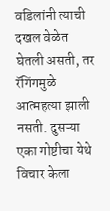वडिलांनी त्याची दखल वेळेत घेतली असती, तर रॅगिंगमुळे आत्महत्या झाली नसती. दुसऱ्या एका गोष्टीचा येथे विचार केला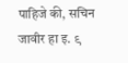पाहिजे की, सचिन जावीर हा इ. ९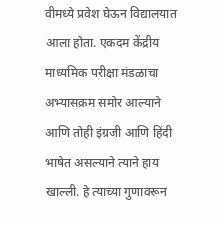वीमध्ये प्रवेश घेऊन विद्यालयात आला होता. एकदम केंद्रीय माध्यमिक परीक्षा मंडळाचा अभ्यासक्रम समोर आल्याने आणि तोही इंग्रजी आणि हिंदी भाषेत असल्याने त्याने हाय खाल्ली. हे त्याच्या गुणावरून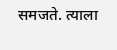समजते. त्याला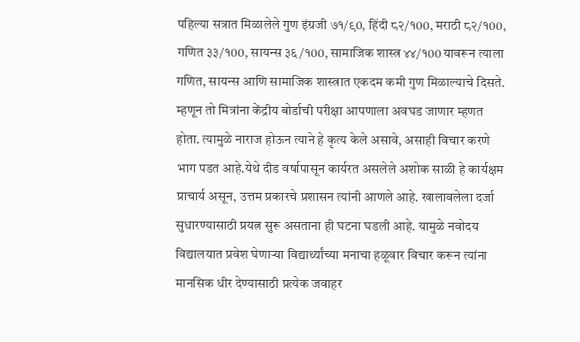पहिल्या सत्रात मिळालेले गुण इंग्रजी ७१/९0, हिंदी ८२/१00, मराठी ८२/१00, गणित ३३/१00, सायन्स ३६/१00, सामाजिक शास्त्र ४४/१00 यावरून त्याला गणित, सायन्स आणि सामाजिक शास्त्रात एकदम कमी गुण मिळाल्याचे दिसते. म्हणून तो मित्रांना केंद्रीय बोर्डाची परीक्षा आपणाला अवघड जाणार म्हणत होता. त्यामुळे नाराज होऊन त्याने हे कृत्य केले असावे, असाही विचार करणे भाग पडत आहे.येथे दीड वर्षापासून कार्यरत असलेले अशोक साळी हे कार्यक्षम प्राचार्य असून, उत्तम प्रकारचे प्रशासन त्यांनी आणले आहे. खालावलेला दर्जा सुधारण्यासाठी प्रयत्न सुरू असताना ही घटना घडली आहे. यामुळे नवोदय विद्यालयात प्रवेश घेणाऱ्या विद्यार्थ्यांच्या मनाचा हळूवार विचार करून त्यांना मानसिक धीर देण्यासाठी प्रत्येक जवाहर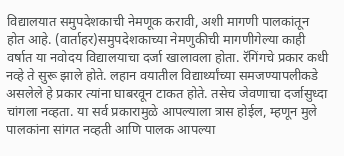विद्यालयात समुपदेशकाची नेमणूक करावी, अशी मागणी पालकांतून होत आहे. (वार्ताहर)समुपदेशकाच्या नेमणुकीची मागणीगेल्या काही वर्षात या नवोदय विद्यालयाचा दर्जा खालावला होता. रॅगिंगचे प्रकार कधी नव्हे ते सुरू झाले होते. लहान वयातील विद्यार्थ्यांच्या समजण्यापलीकडे असलेले हे प्रकार त्यांना घाबरवून टाकत होते. तसेच जेवणाचा दर्जासुध्दा चांगला नव्हता. या सर्व प्रकारामुळे आपल्याला त्रास होईल, म्हणून मुले पालकांना सांगत नव्हती आणि पालक आपल्या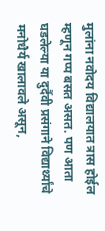मुलांना नवोदय विद्यालयात त्रास होईल म्हणून गप्प बसत असत. पण आता घडलेल्या या दुर्दैवी प्रसंगाने विद्यार्थ्यांचे मनोधैर्य खालावले असून,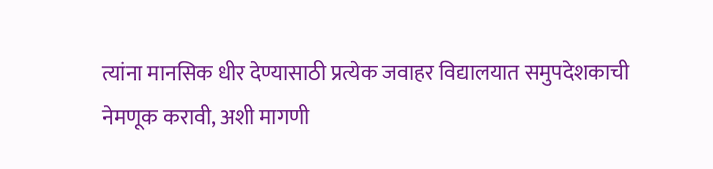त्यांना मानसिक धीर देण्यासाठी प्रत्येक जवाहर विद्यालयात समुपदेशकाची नेमणूक करावी, अशी मागणी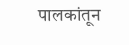पालकांतून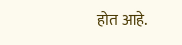होत आहे.